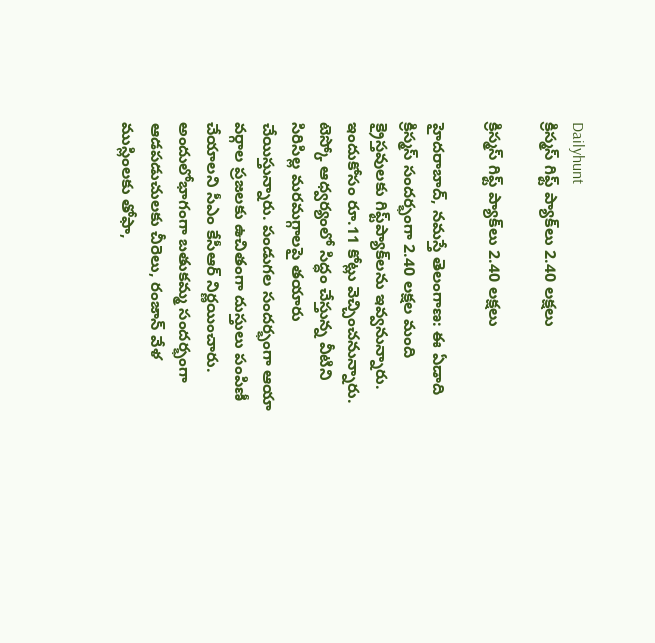Dailyhunt
క్రిస్మస్‌ గిఫ్ట్‌ ప్యాక్‌లు 2.40 లక్షలు

క్రిస్మస్‌ గిఫ్ట్‌ ప్యాక్‌లు 2.40 లక్షలు

హైదరాబాద్‌, నమస్తే తెలంగాణ: ఈ ఏడాది క్రిస్మస్‌ సందర్భంగా 2.40 లక్షల మంది క్రైస్తవులకు గిఫ్ట్‌ప్యాక్‌లను ఇవ్వనున్నారు. ఇందుకోసం రూ.11 కోట్లు వెచ్చించనున్నారు. టెస్కో ఆధ్వర్యంలో సిద్ధం చేస్తున్న వీటిని సిరిసిల్ల మరమగ్గాలపై తయారు చేయిస్తున్నారు. పండుగల సందర్భంగా ఆయా వర్గాల ప్రజలకు ఉచితంగా దుస్తులు పంపిణీ చేయాలని సీఎం కేసీఆర్‌ నిర్ణయించారు. అందులోభాగంగా బతుకమ్మ సందర్భంగా ఆడపడుచులకు చీరెలు, రంజాన్‌ వేళ ముస్లింలకు తోఫా,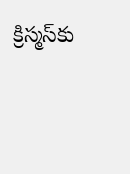క్రిస్మస్‌కు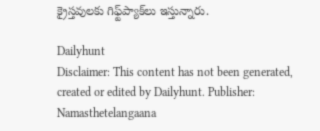క్రైస్తవులకు గిఫ్ట్‌ప్యాక్‌లు ఇస్తున్నారు.

Dailyhunt
Disclaimer: This content has not been generated, created or edited by Dailyhunt. Publisher: Namasthetelangaana